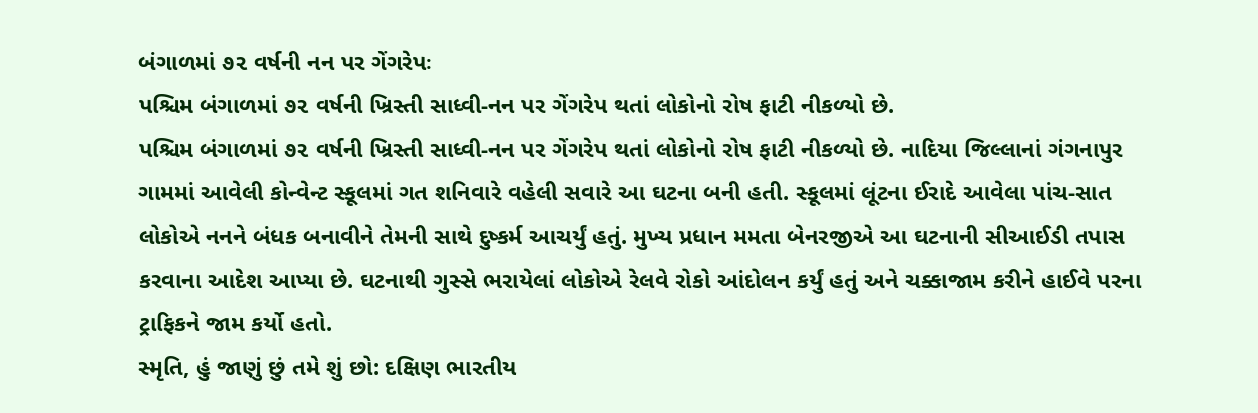બંગાળમાં ૭૨ વર્ષની નન પર ગેંગરેપઃ
પશ્ચિમ બંગાળમાં ૭૨ વર્ષની ખ્રિસ્તી સાધ્વી-નન પર ગેંગરેપ થતાં લોકોનો રોષ ફાટી નીકળ્યો છે.
પશ્ચિમ બંગાળમાં ૭૨ વર્ષની ખ્રિસ્તી સાધ્વી-નન પર ગેંગરેપ થતાં લોકોનો રોષ ફાટી નીકળ્યો છે. નાદિયા જિલ્લાનાં ગંગનાપુર ગામમાં આવેલી કોન્વેન્ટ સ્કૂલમાં ગત શનિવારે વહેલી સવારે આ ઘટના બની હતી. સ્કૂલમાં લૂંટના ઈરાદે આવેલા પાંચ-સાત લોકોએ નનને બંધક બનાવીને તેમની સાથે દુષ્કર્મ આચર્યું હતું. મુખ્ય પ્રધાન મમતા બેનરજીએ આ ઘટનાની સીઆઈડી તપાસ કરવાના આદેશ આપ્યા છે. ઘટનાથી ગુસ્સે ભરાયેલાં લોકોએ રેલવે રોકો આંદોલન કર્યું હતું અને ચક્કાજામ કરીને હાઈવે પરના ટ્રાફિકને જામ કર્યો હતો.
સ્મૃતિ, હું જાણું છું તમે શું છો: દક્ષિણ ભારતીય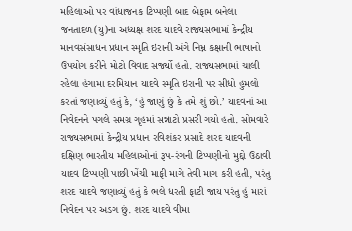મહિલાઓ પર વાંધાજનક ટિપ્પણી બાદ બેફામ બનેલા જનતાદળ(યુ)ના અધ્યક્ષ શરદ યાદવે રાજ્યસભામાં કેન્દ્રીય માનવસંસાધન પ્રધાન સ્મૃતિ ઇરાની અંગે નિમ્ન કક્ષાની ભાષાનો ઉપયોગ કરીને મોટો વિવાદ સર્જ્યો હતો. રાજ્યસભામાં ચાલી રહેલા હંગામા દરમિયાન યાદવે સ્મૃતિ ઇરાની પર સીધો હુમલો કરતાં જણાવ્યું હતું કે, ‘હું જાણું છું કે તમે શું છો.’ યાદવનાં આ નિવેદનને પગલે સમગ્ર ગૃહમાં સન્નાટો પ્રસરી ગયો હતો. સોમવારે રાજ્યસભામાં કેન્દ્રીય પ્રધાન રવિશંકર પ્રસાદે શરદ યાદવની દક્ષિણ ભારતીય મહિલાઓનાં રૂપ-રંગની ટિપ્પણીનો મુદ્દો ઉઠાવી યાદવ ટિપ્પણી પાછી ખેંચી માફી માગે તેવી માગ કરી હતી, પરંતુ શરદ યાદવે જણાવ્યું હતું કે ભલે ધરતી ફાટી જાય પરંતુ હું મારાં નિવેદન પર અડગ છું. શરદ યાદવે વીમા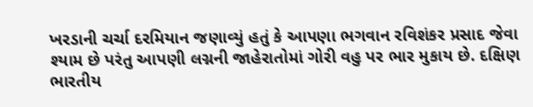ખરડાની ચર્ચા દરમિયાન જણાવ્યું હતું કે આપણા ભગવાન રવિશંકર પ્રસાદ જેવા શ્યામ છે પરંતુ આપણી લગ્નની જાહેરાતોમાં ગોરી વહુ પર ભાર મુકાય છે. દક્ષિણ ભારતીય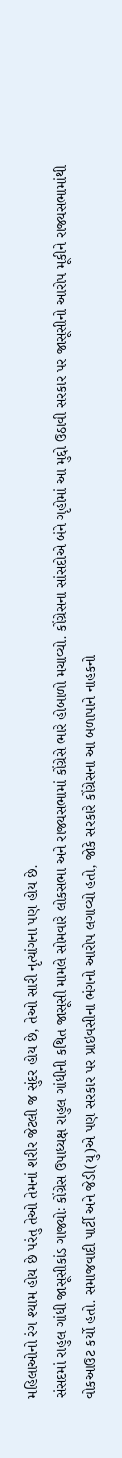મહિલાઓનો રંગ શ્યામ હોય છે પરંતુ તેઓ તેમનાં શરીર જેટલી જ સુંદર હોય છે, તેઓ સારી નૃત્યાંગના પણ હોય છે.
સંસદમાં રાહુલ ગાંધી જાસૂસીકાંડ ગાજ્યોઃ કોંગ્રેસ ઉપાધ્યક્ષ રાહુલ ગાંધીની કથિત જાસૂસી મામલે સોમવારે લોકસભા અને રાજ્યસભામાં કોંગ્રેસે ભારે હોબાળો મચાવ્યો. કોંગ્રેસના સાંસદોએ બંને ગૃહોમાં આ મુદ્દો ઉઠાવી સરકાર પર જાસૂસીનો આરોપ મૂકીને રાજ્યસભામાંથી વોકઆઉટ કર્યો હતો. સમાજવાદી પાર્ટી અને જેડી(યુ)એ પણ સરકાર પર પ્રાઇવસીના ભંગનો આરોપ લગાવ્યો હતો, જોકે સરકારે કોંગ્રેસના આ બળાપાને નાહકનો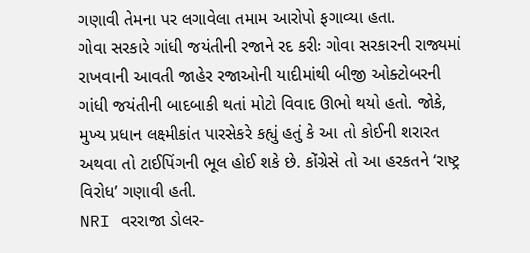ગણાવી તેમના પર લગાવેલા તમામ આરોપો ફગાવ્યા હતા.
ગોવા સરકારે ગાંધી જયંતીની રજાને રદ કરીઃ ગોવા સરકારની રાજ્યમાં રાખવાની આવતી જાહેર રજાઓની યાદીમાંથી બીજી ઓક્ટોબરની ગાંધી જયંતીની બાદબાકી થતાં મોટો વિવાદ ઊભો થયો હતો. જોકે, મુખ્ય પ્રધાન લક્ષ્મીકાંત પારસેકરે કહ્યું હતું કે આ તો કોઈની શરારત અથવા તો ટાઈપિંગની ભૂલ હોઈ શકે છે. કોંગ્રેસે તો આ હરકતને ‘રાષ્ટ્ર વિરોધ’ ગણાવી હતી.
NRI વરરાજા ડોલર-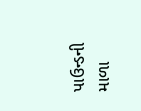પાઉન્ડની માળા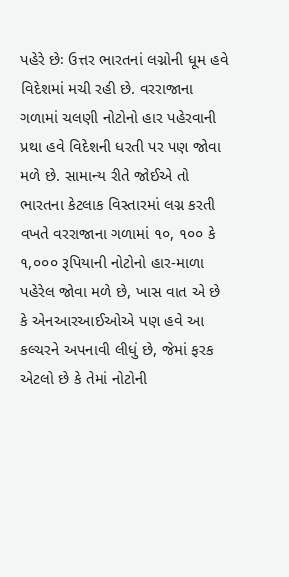પહેરે છેઃ ઉત્તર ભારતનાં લગ્નોની ધૂમ હવે વિદેશમાં મચી રહી છે. વરરાજાના ગળામાં ચલણી નોટોનો હાર પહેરવાની પ્રથા હવે વિદેશની ધરતી પર પણ જોવા મળે છે. સામાન્ય રીતે જોઈએ તો ભારતના કેટલાક વિસ્તારમાં લગ્ન કરતી વખતે વરરાજાના ગળામાં ૧૦, ૧૦૦ કે ૧,૦૦૦ રૂપિયાની નોટોનો હાર-માળા પહેરેલ જોવા મળે છે, ખાસ વાત એ છે કે એનઆરઆઈઓએ પણ હવે આ કલ્ચરને અપનાવી લીધું છે, જેમાં ફરક એટલો છે કે તેમાં નોટોની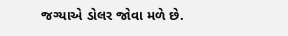જગ્યાએ ડોલર જોવા મળે છે.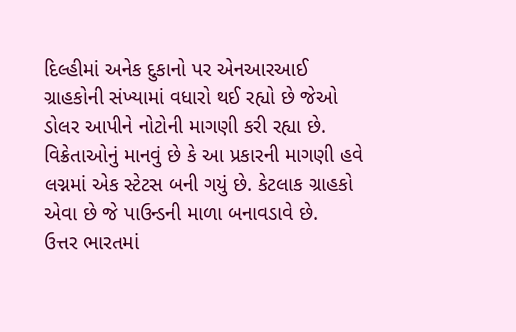દિલ્હીમાં અનેક દુકાનો પર એનઆરઆઈ ગ્રાહકોની સંખ્યામાં વધારો થઈ રહ્યો છે જેઓ ડોલર આપીને નોટોની માગણી કરી રહ્યા છે. વિક્રેતાઓનું માનવું છે કે આ પ્રકારની માગણી હવે લગ્નમાં એક સ્ટેટસ બની ગયું છે. કેટલાક ગ્રાહકો એવા છે જે પાઉન્ડની માળા બનાવડાવે છે.
ઉત્તર ભારતમાં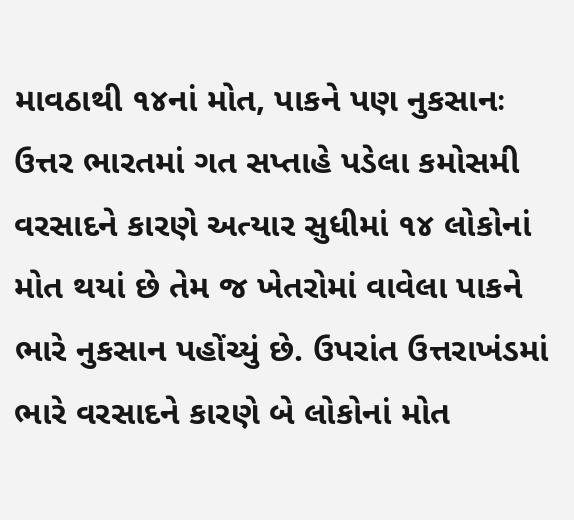માવઠાથી ૧૪નાં મોત, પાકને પણ નુકસાનઃ ઉત્તર ભારતમાં ગત સપ્તાહે પડેલા કમોસમી વરસાદને કારણે અત્યાર સુધીમાં ૧૪ લોકોનાં મોત થયાં છે તેમ જ ખેતરોમાં વાવેલા પાકને ભારે નુકસાન પહોંચ્યું છે. ઉપરાંત ઉત્તરાખંડમાં ભારે વરસાદને કારણે બે લોકોનાં મોત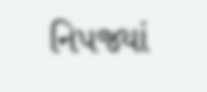નિપજ્યાં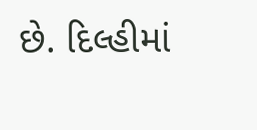છે. દિલ્હીમાં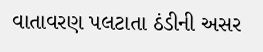વાતાવરણ પલટાતા ઠંડીની અસર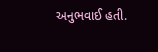અનુભવાઈ હતી.